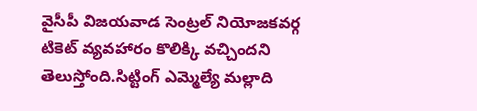వైసీపీ విజయవాడ సెంట్రల్ నియోజకవర్గ టికెట్ వ్యవహారం కొలిక్కి వచ్చిందని తెలుస్తోంది.సిట్టింగ్ ఎమ్మెల్యే మల్లాది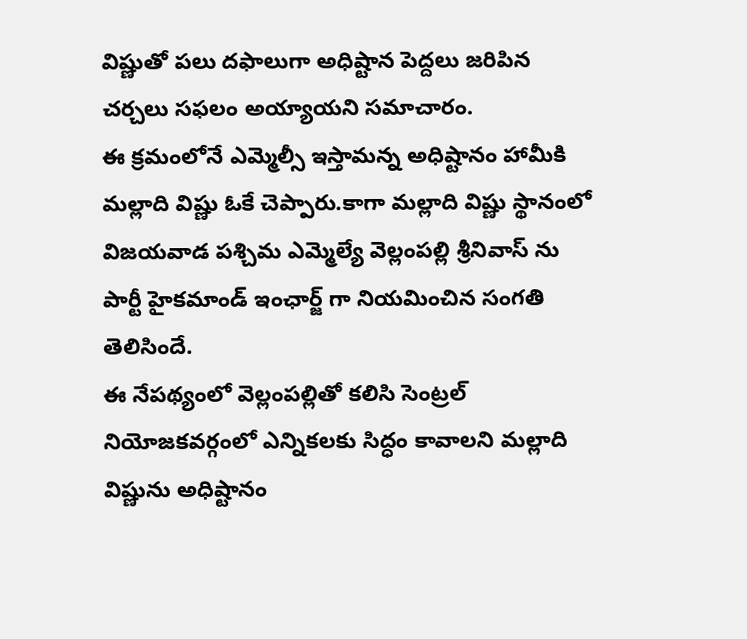విష్ణుతో పలు దఫాలుగా అధిష్టాన పెద్దలు జరిపిన చర్చలు సఫలం అయ్యాయని సమాచారం.
ఈ క్రమంలోనే ఎమ్మెల్సీ ఇస్తామన్న అధిష్టానం హామీకి మల్లాది విష్ణు ఓకే చెప్పారు.కాగా మల్లాది విష్ణు స్థానంలో విజయవాడ పశ్చిమ ఎమ్మెల్యే వెల్లంపల్లి శ్రీనివాస్ ను పార్టీ హైకమాండ్ ఇంఛార్జ్ గా నియమించిన సంగతి తెలిసిందే.
ఈ నేపథ్యంలో వెల్లంపల్లితో కలిసి సెంట్రల్ నియోజకవర్గంలో ఎన్నికలకు సిద్ధం కావాలని మల్లాది విష్ణును అధిష్టానం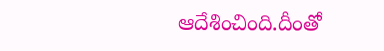ఆదేశించింది.దీంతో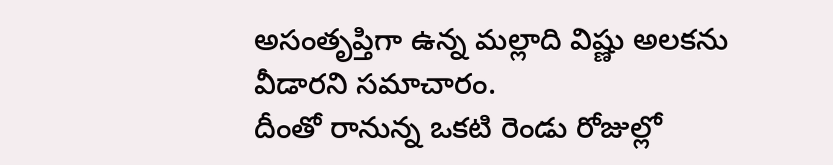అసంతృప్తిగా ఉన్న మల్లాది విష్ణు అలకను వీడారని సమాచారం.
దీంతో రానున్న ఒకటి రెండు రోజుల్లో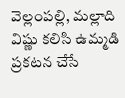వెల్లంపల్లి, మల్లాది విష్ణు కలిసి ఉమ్మడి ప్రకటన చేసే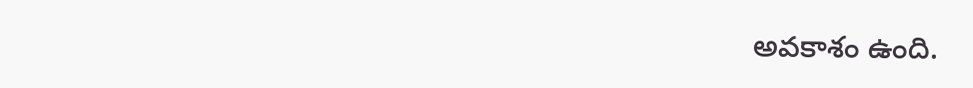అవకాశం ఉంది.